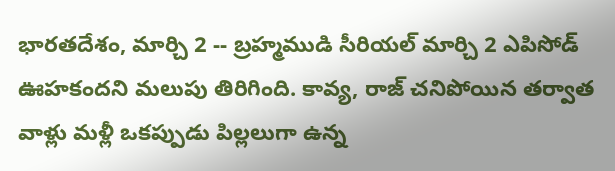భారతదేశం, మార్చి 2 -- బ్రహ్మముడి సీరియల్ మార్చి 2 ఎపిసోడ్ ఊహకందని మలుపు తిరిగింది. కావ్య, రాజ్ చనిపోయిన తర్వాత వాళ్లు మళ్లీ ఒకప్పుడు పిల్లలుగా ఉన్న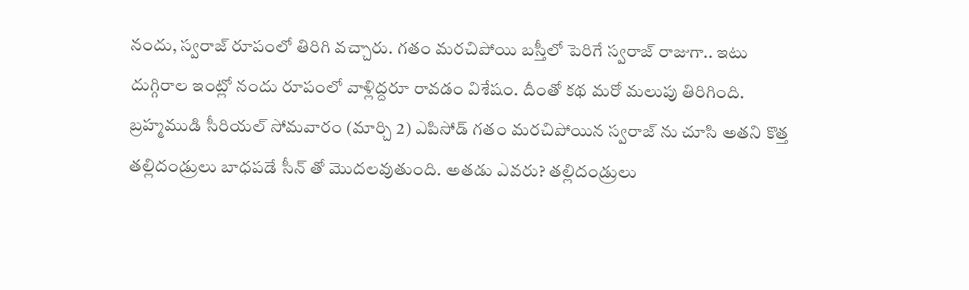నందు, స్వరాజ్ రూపంలో తిరిగి వచ్చారు. గతం మరచిపోయి బస్తీలో పెరిగే స్వరాజ్ రాజుగా.. ఇటు దుగ్గిరాల ఇంట్లో నందు రూపంలో వాళ్లిద్దరూ రావడం విశేషం. దీంతో కథ మరో మలుపు తిరిగింది.
బ్రహ్మముడి సీరియల్ సోమవారం (మార్చి 2) ఎపిసోడ్ గతం మరచిపోయిన స్వరాజ్ ను చూసి అతని కొత్త తల్లిదండ్రులు బాధపడే సీన్ తో మొదలవుతుంది. అతడు ఎవరు? తల్లిదండ్రులు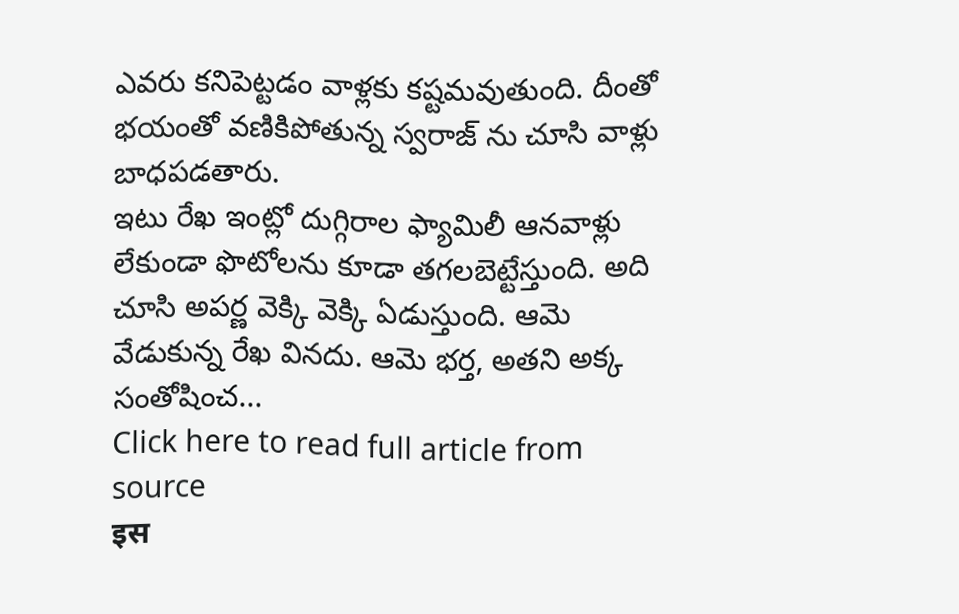ఎవరు కనిపెట్టడం వాళ్లకు కష్టమవుతుంది. దీంతో భయంతో వణికిపోతున్న స్వరాజ్ ను చూసి వాళ్లు బాధపడతారు.
ఇటు రేఖ ఇంట్లో దుగ్గిరాల ఫ్యామిలీ ఆనవాళ్లు లేకుండా ఫొటోలను కూడా తగలబెట్టేస్తుంది. అది చూసి అపర్ణ వెక్కి వెక్కి ఏడుస్తుంది. ఆమె వేడుకున్న రేఖ వినదు. ఆమె భర్త, అతని అక్క సంతోషించ...
Click here to read full article from source
इस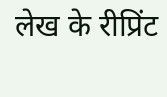लेख के रीप्रिंट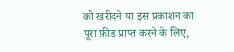को खरीदने या इस प्रकाशन का पूरा फ़ीड प्राप्त करने के लिए,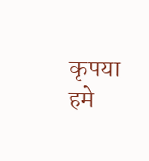कृपया
हमे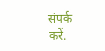संपर्क करें.